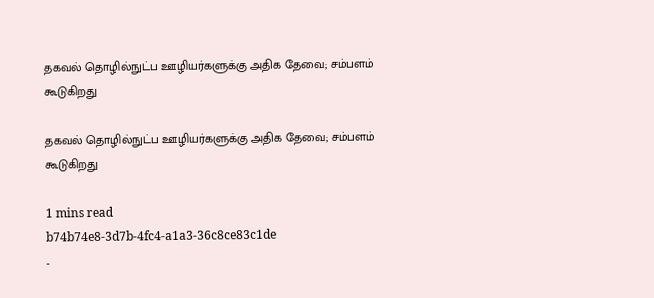தகவல் தொழில்நுட்ப ஊழியர்களுக்கு அதிக தேவை; சம்பளம் கூடுகிறது

தகவல் தொழில்நுட்ப ஊழியர்களுக்கு அதிக தேவை; சம்பளம் கூடுகிறது

1 mins read
b74b74e8-3d7b-4fc4-a1a3-36c8ce83c1de
-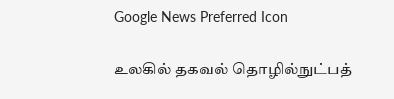Google News Preferred Icon

உலகில் தகவல் தொழில்நுட்பத்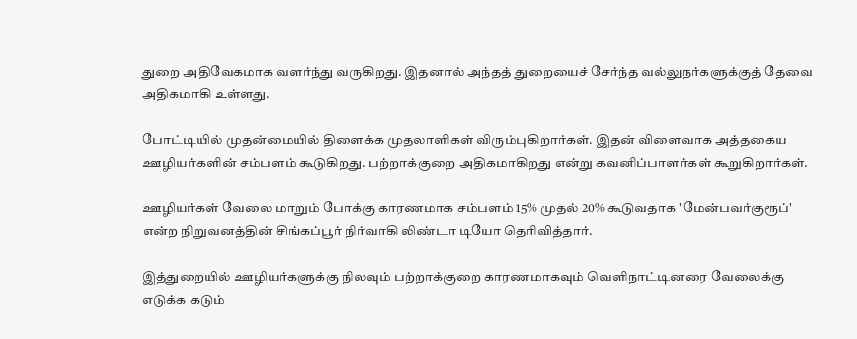துறை அதிவேகமாக வளர்ந்து வருகிறது. இதனால் அந்தத் துறையைச் சேர்ந்த வல்லுநர்களுக்குத் தேவை அதிகமாகி உள்ளது.

போட்டியில் முதன்மையில் திளைக்க முதலாளிகள் விரும்புகிறார்கள். இதன் விளைவாக அத்தகைய ஊழியர்களின் சம்பளம் கூடுகிறது. பற்றாக்குறை அதிகமாகிறது என்று கவனிப்பாளர்கள் கூறுகிறார்கள்.

ஊழியர்கள் வேலை மாறும் போக்கு காரணமாக சம்பளம் 15% முதல் 20% கூடுவதாக 'மேன்பவர்குரூப்' என்ற நிறுவனத்தின் சிங்கப்பூர் நிர்வாகி லிண்டா டியோ தெரிவித்தார்.

இத்துறையில் ஊழியர்களுக்கு நிலவும் பற்றாக்குறை காரணமாகவும் வெளிநாட்டினரை வேலைக்கு எடுக்க கடும்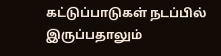கட்டுப்பாடுகள் நடப்பில் இருப்பதாலும்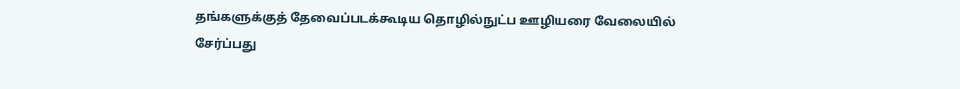தங்களுக்குத் தேவைப்படக்கூடிய தொழில்நுட்ப ஊழியரை வேலையில் சேர்ப்பது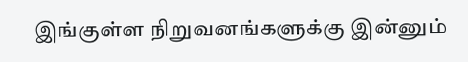இங்குள்ள நிறுவனங்களுக்கு இன்னும்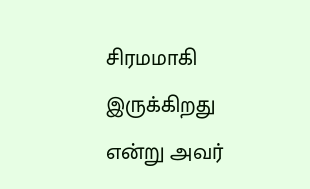சிரமமாகி இருக்கிறது என்று அவர்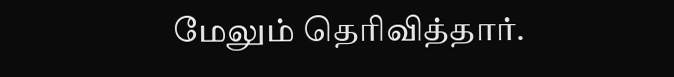மேலும் தெரிவித்தார்.